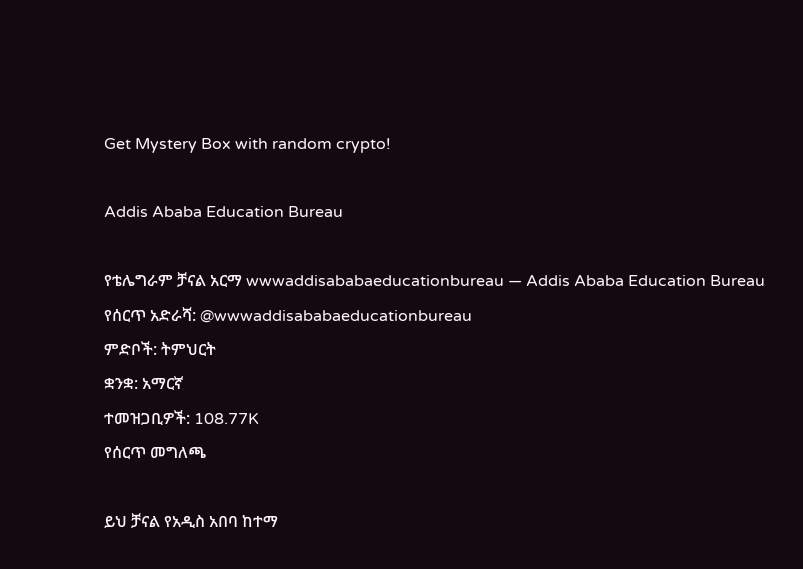Get Mystery Box with random crypto!

Addis Ababa Education Bureau

የቴሌግራም ቻናል አርማ wwwaddisababaeducationbureau — Addis Ababa Education Bureau
የሰርጥ አድራሻ: @wwwaddisababaeducationbureau
ምድቦች: ትምህርት
ቋንቋ: አማርኛ
ተመዝጋቢዎች: 108.77K
የሰርጥ መግለጫ

ይህ ቻናል የአዲስ አበባ ከተማ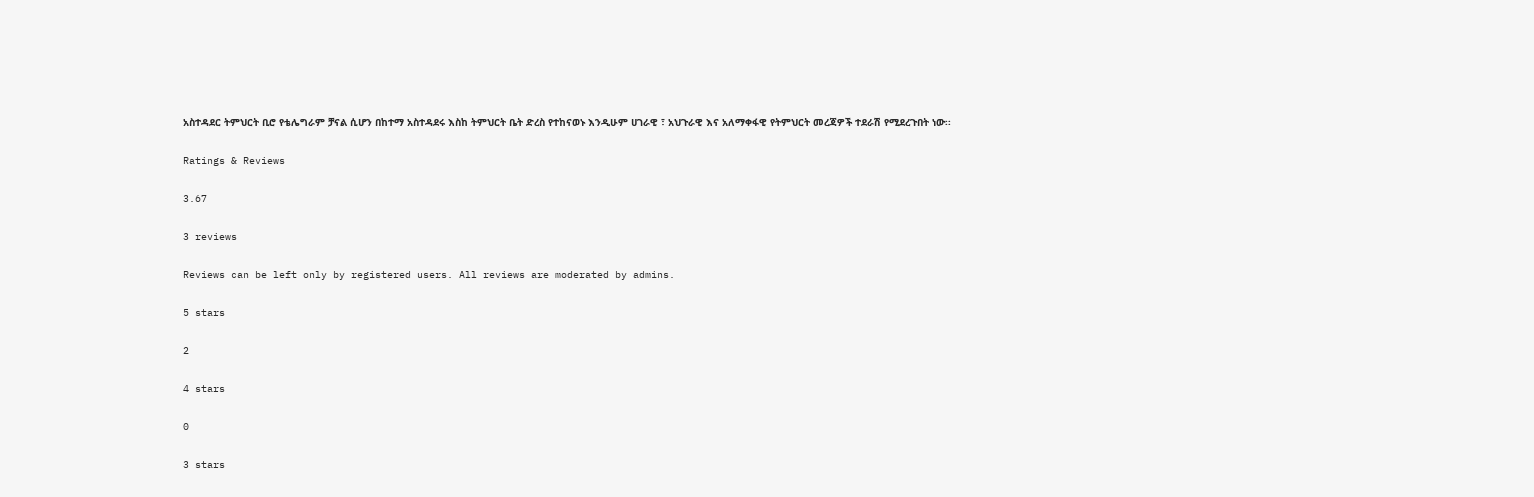አስተዳደር ትምህርት ቢሮ የቴሌግራም ቻናል ሲሆን በከተማ አስተዳደሩ እስከ ትምህርት ቤት ድረስ የተከናወኑ እንዲሁም ሀገራዊ ፣ አህጉራዊ እና አለማቀፋዊ የትምህርት መረጃዎች ተደራሽ የሚደረጉበት ነው፡፡

Ratings & Reviews

3.67

3 reviews

Reviews can be left only by registered users. All reviews are moderated by admins.

5 stars

2

4 stars

0

3 stars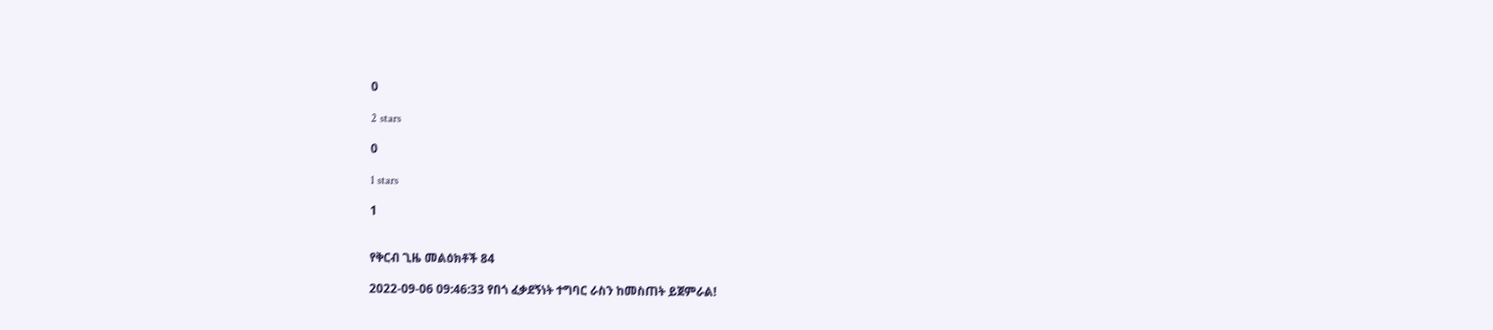0

2 stars

0

1 stars

1


የቅርብ ጊዜ መልዕክቶች 84

2022-09-06 09:46:33 የበጎ ፈቃደኝነት ተግባር ራስን ከመስጠት ይጀምራል!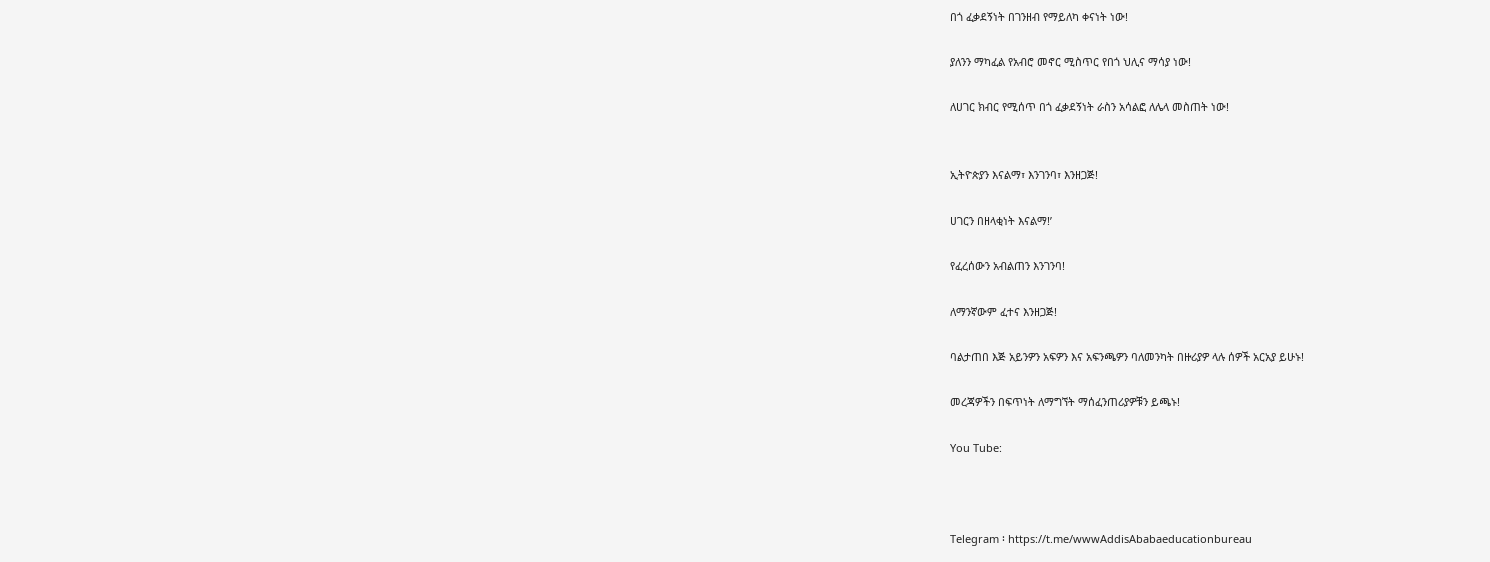በጎ ፈቃደኝነት በገንዘብ የማይለካ ቀናነት ነው!

ያለንን ማካፈል የአብሮ መኖር ሚስጥር የበጎ ህሊና ማሳያ ነው!

ለሀገር ክብር የሚሰጥ በጎ ፈቃደኝነት ራስን አሳልፎ ለሌላ መስጠት ነው!


ኢትዮጵያን እናልማ፣ እንገንባ፣ እንዘጋጅ!

ሀገርን በዘላቂነት እናልማ!’

የፈረሰውን አብልጠን እንገንባ!

ለማንኛውም ፈተና እንዘጋጅ!

ባልታጠበ እጅ አይንዎን አፍዎን እና አፍንጫዎን ባለመንካት በዙሪያዎ ላሉ ሰዎች አርአያ ይሁኑ!

መረጃዎችን በፍጥነት ለማግኘት ማሰፈንጠሪያዎቹን ይጫኑ!

You Tube:



Telegram ፡ https://t.me/wwwAddisAbabaeducationbureau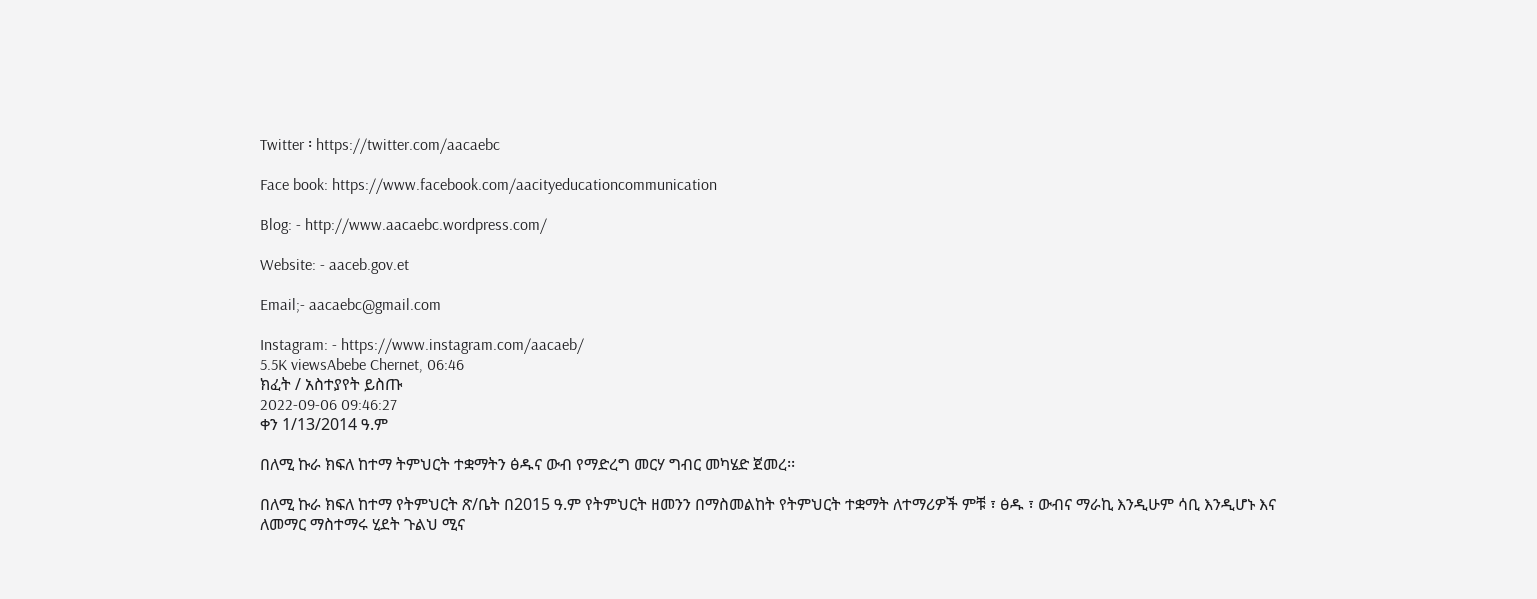Twitter ፡ https://twitter.com/aacaebc

Face book: https://www.facebook.com/aacityeducationcommunication

Blog: - http://www.aacaebc.wordpress.com/

Website: - aaceb.gov.et

Email;- aacaebc@gmail.com

Instagram: - https://www.instagram.com/aacaeb/
5.5K viewsAbebe Chernet, 06:46
ክፈት / አስተያየት ይስጡ
2022-09-06 09:46:27
ቀን 1/13/2014 ዓ.ም

በለሚ ኩራ ክፍለ ከተማ ትምህርት ተቋማትን ፅዱና ውብ የማድረግ መርሃ ግብር መካሄድ ጀመረ፡፡

በለሚ ኩራ ክፍለ ከተማ የትምህርት ጽ/ቤት በ2015 ዓ.ም የትምህርት ዘመንን በማስመልከት የትምህርት ተቋማት ለተማሪዎች ምቹ ፣ ፅዱ ፣ ውብና ማራኪ እንዲሁም ሳቢ እንዲሆኑ እና ለመማር ማስተማሩ ሂደት ጉልህ ሚና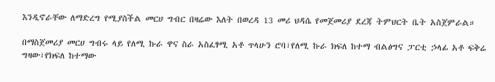እንዲኖራቸው ለማድረግ የሚያስችል መርሀ ግብር በዛሬው እለት በወረዳ 13 መሪ ህዳሴ የመጀመሪያ ደረጃ ትምህርት ቤት አስጀምራል።

በማስጀመሪያ መርሀ ግብሩ ላይ የለሚ ኩራ ዋና ስራ አስፈፃሚ አቶ ጥላሁን ሮባ፣የለሚ ኩራ ክፍለ ከተማ ብልፅግና ፓርቲ ኃላፊ አቶ ፍቅሬ ግዛው፣የክፍለ ከተማው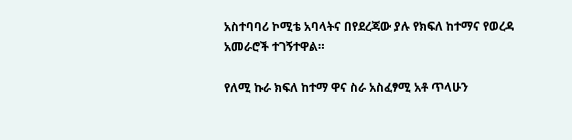አስተባባሪ ኮሚቴ አባላትና በየደረጃው ያሉ የክፍለ ከተማና የወረዳ አመራሮች ተገኝተዋል።

የለሚ ኩራ ክፍለ ከተማ ዋና ስራ አስፈፃሚ አቶ ጥላሁን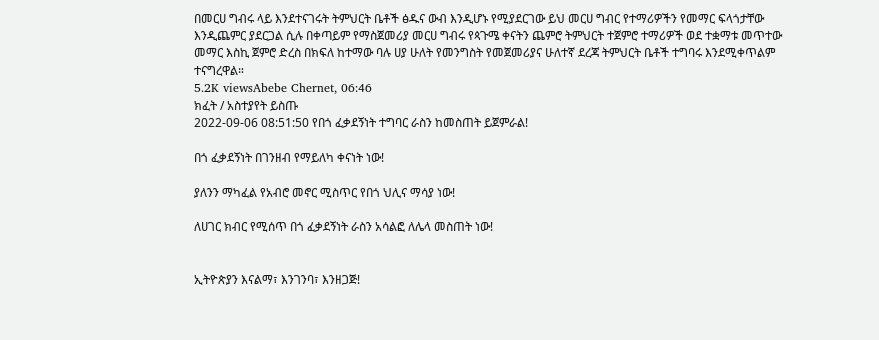በመርሀ ግብሩ ላይ እንደተናገሩት ትምህርት ቤቶች ፅዱና ውብ እንዲሆኑ የሚያደርገው ይህ መርሀ ግብር የተማሪዎችን የመማር ፍላጎታቸው እንዲጨምር ያደርጋል ሲሉ በቀጣይም የማስጀመሪያ መርሀ ግብሩ የጳጉሜ ቀናትን ጨምሮ ትምህርት ተጀምሮ ተማሪዎች ወደ ተቋማቱ መጥተው መማር እስኪ ጀምሮ ድረስ በክፍለ ከተማው ባሉ ሀያ ሁለት የመንግስት የመጀመሪያና ሁለተኛ ደረጃ ትምህርት ቤቶች ተግባሩ እንደሚቀጥልም ተናግረዋል።
5.2K viewsAbebe Chernet, 06:46
ክፈት / አስተያየት ይስጡ
2022-09-06 08:51:50 የበጎ ፈቃደኝነት ተግባር ራስን ከመስጠት ይጀምራል!

በጎ ፈቃደኝነት በገንዘብ የማይለካ ቀናነት ነው!

ያለንን ማካፈል የአብሮ መኖር ሚስጥር የበጎ ህሊና ማሳያ ነው!

ለሀገር ክብር የሚሰጥ በጎ ፈቃደኝነት ራስን አሳልፎ ለሌላ መስጠት ነው!


ኢትዮጵያን እናልማ፣ እንገንባ፣ እንዘጋጅ!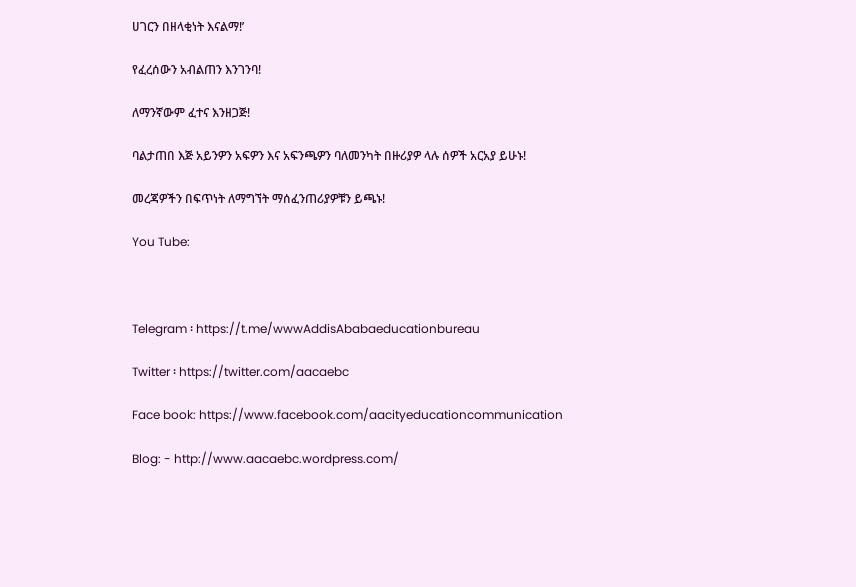ሀገርን በዘላቂነት እናልማ!’

የፈረሰውን አብልጠን እንገንባ!

ለማንኛውም ፈተና እንዘጋጅ!

ባልታጠበ እጅ አይንዎን አፍዎን እና አፍንጫዎን ባለመንካት በዙሪያዎ ላሉ ሰዎች አርአያ ይሁኑ!

መረጃዎችን በፍጥነት ለማግኘት ማሰፈንጠሪያዎቹን ይጫኑ!

You Tube:



Telegram ፡ https://t.me/wwwAddisAbabaeducationbureau

Twitter ፡ https://twitter.com/aacaebc

Face book: https://www.facebook.com/aacityeducationcommunication

Blog: - http://www.aacaebc.wordpress.com/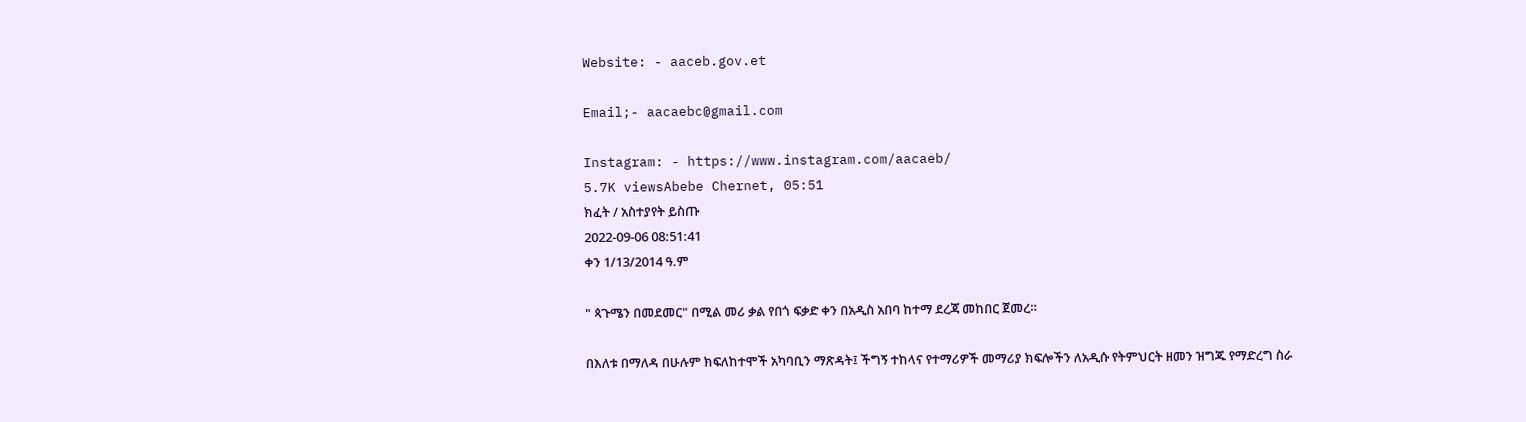Website: - aaceb.gov.et

Email;- aacaebc@gmail.com

Instagram: - https://www.instagram.com/aacaeb/
5.7K viewsAbebe Chernet, 05:51
ክፈት / አስተያየት ይስጡ
2022-09-06 08:51:41
ቀን 1/13/2014 ዓ.ም

" ጳጉሜን በመደመር" በሚል መሪ ቃል የበጎ ፍቃድ ቀን በአዲስ አበባ ከተማ ደረጃ መከበር ጀመረ።

በእለቱ በማለዳ በሁሉም ክፍለከተሞች አካባቢን ማጽዳት፤ ችግኝ ተከላና የተማሪዎች መማሪያ ክፍሎችን ለአዲሱ የትምህርት ዘመን ዝግጁ የማድረግ ስራ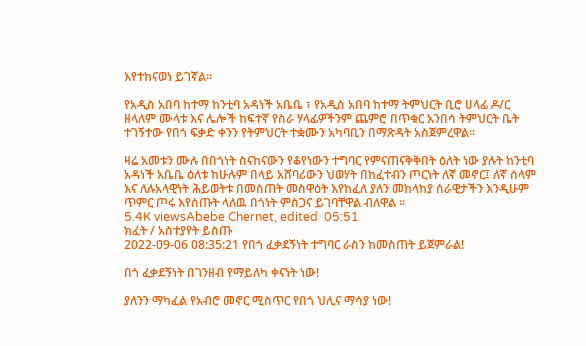እየተከናወነ ይገኛል፡፡

የአዲስ አበባ ከተማ ከንቲባ አዳነች አቤቤ ፣ የአዲስ አበባ ከተማ ትምህርት ቢሮ ሀላፊ ዶ/ር ዘላለም ሙላቱ እና ሌሎች ከፍተኛ የስራ ሃላፊዎችንም ጨምሮ በጥቁር አንበሳ ትምህርት ቤት ተገኝተው የበጎ ፍቃድ ቀንን የትምህርት ተቋሙን አካባቢን በማጽዳት አስጀምረዋል፡፡

ዛሬ አመቱን ሙሉ በበጎነት ስናከናውን የቆየነውን ተግባር የምናጠናቅቅበት ዕለት ነው ያሉት ከንቲባ አዳነች አቤቤ ዕለቱ ከሁሉም በላይ አሸባሪውን ህወሃት በከፈተብን ጦርነት ለኛ መኖር፤ ለኛ ሰላም እና ለሉአላዊነት ሕይወትቱ በመስጠት መስዋዕት እየከፈለ ያለን መከላከያ ሰራዊታችን እንዲሁም ጥምር ጦሩ እየሰጡት ላለዉ በጎነት ምስጋና ይገባቸዋል ብለዋል ፡፡
5.4K viewsAbebe Chernet, edited  05:51
ክፈት / አስተያየት ይስጡ
2022-09-06 08:35:21 የበጎ ፈቃደኝነት ተግባር ራስን ከመስጠት ይጀምራል!

በጎ ፈቃደኝነት በገንዘብ የማይለካ ቀናነት ነው!

ያለንን ማካፈል የአብሮ መኖር ሚስጥር የበጎ ህሊና ማሳያ ነው!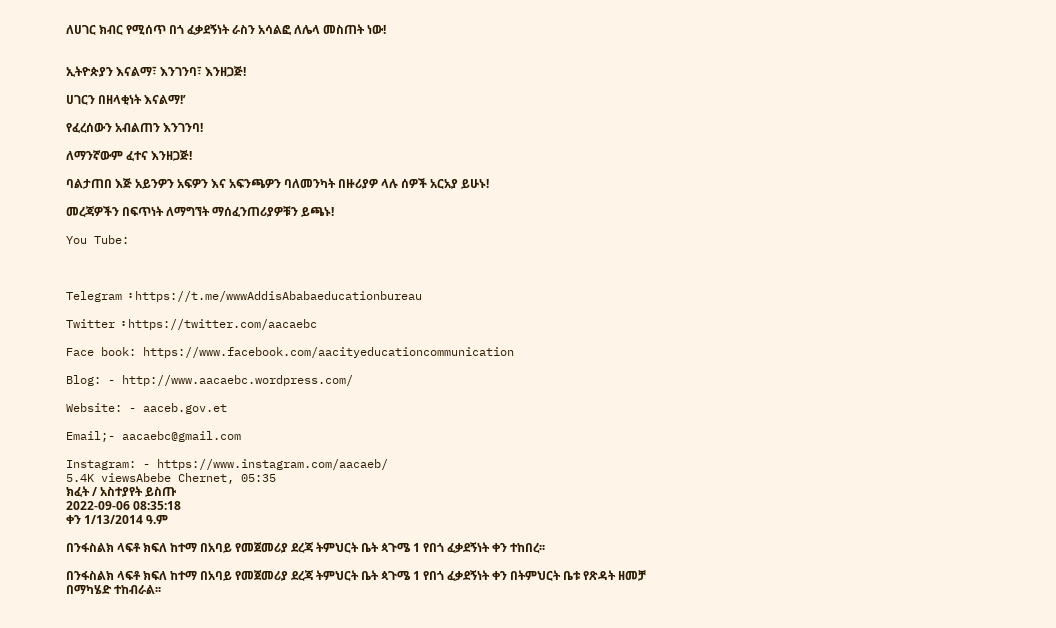ለሀገር ክብር የሚሰጥ በጎ ፈቃደኝነት ራስን አሳልፎ ለሌላ መስጠት ነው!


ኢትዮጵያን እናልማ፣ እንገንባ፣ እንዘጋጅ!

ሀገርን በዘላቂነት እናልማ!’

የፈረሰውን አብልጠን እንገንባ!

ለማንኛውም ፈተና እንዘጋጅ!

ባልታጠበ እጅ አይንዎን አፍዎን እና አፍንጫዎን ባለመንካት በዙሪያዎ ላሉ ሰዎች አርአያ ይሁኑ!

መረጃዎችን በፍጥነት ለማግኘት ማሰፈንጠሪያዎቹን ይጫኑ!

You Tube:



Telegram ፡ https://t.me/wwwAddisAbabaeducationbureau

Twitter ፡ https://twitter.com/aacaebc

Face book: https://www.facebook.com/aacityeducationcommunication

Blog: - http://www.aacaebc.wordpress.com/

Website: - aaceb.gov.et

Email;- aacaebc@gmail.com

Instagram: - https://www.instagram.com/aacaeb/
5.4K viewsAbebe Chernet, 05:35
ክፈት / አስተያየት ይስጡ
2022-09-06 08:35:18
ቀን 1/13/2014 ዓ.ም

በንፋስልክ ላፍቶ ክፍለ ከተማ በአባይ የመጀመሪያ ደረጃ ትምህርት ቤት ጳጉሜ 1 የበጎ ፈቃደኝነት ቀን ተከበረ፡፡

በንፋስልክ ላፍቶ ክፍለ ከተማ በአባይ የመጀመሪያ ደረጃ ትምህርት ቤት ጳጉሜ 1 የበጎ ፈቃደኝነት ቀን በትምህርት ቤቱ የጽዳት ዘመቻ በማካሄድ ተከብራል፡፡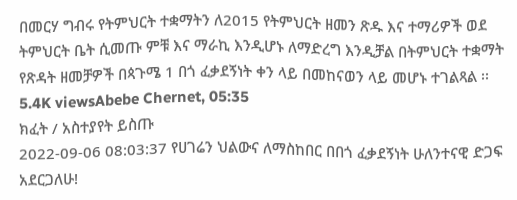በመርሃ ግብሩ የትምህርት ተቋማትን ለ2015 የትምህርት ዘመን ጽዱ እና ተማሪዎች ወደ ትምህርት ቤት ሲመጡ ምቹ እና ማራኪ እንዲሆኑ ለማድረግ እንዲቻል በትምህርት ተቋማት የጽዳት ዘመቻዎች በጳጉሜ 1 በጎ ፈቃደኝነት ቀን ላይ በመከናወን ላይ መሆኑ ተገልጻል ፡፡
5.4K viewsAbebe Chernet, 05:35
ክፈት / አስተያየት ይስጡ
2022-09-06 08:03:37 የሀገሬን ህልውና ለማስከበር በበጎ ፈቃደኝነት ሁለንተናዊ ድጋፍ አደርጋለሁ!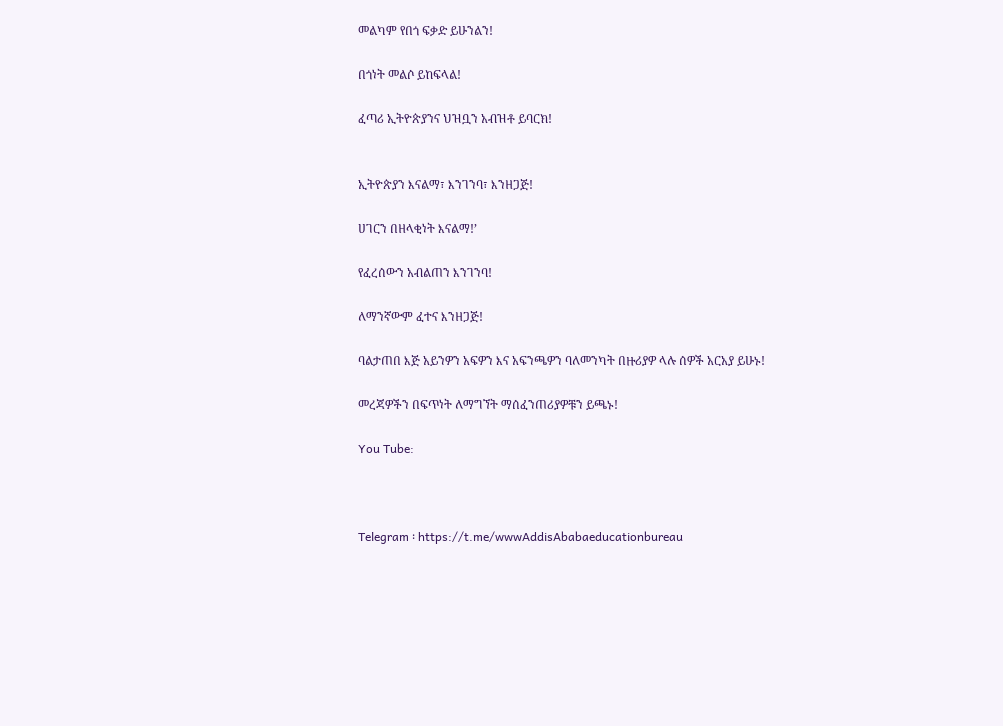መልካም የበጎ ፍቃድ ይሁንልን!

በጎነት መልሶ ይከፍላል!

ፈጣሪ ኢትዮጵያንና ህዝቧን አብዝቶ ይባርክ!


ኢትዮጵያን እናልማ፣ እንገንባ፣ እንዘጋጅ!

ሀገርን በዘላቂነት እናልማ!’

የፈረሰውን አብልጠን እንገንባ!

ለማንኛውም ፈተና እንዘጋጅ!

ባልታጠበ እጅ አይንዎን አፍዎን እና አፍንጫዎን ባለመንካት በዙሪያዎ ላሉ ሰዎች አርአያ ይሁኑ!

መረጃዎችን በፍጥነት ለማግኘት ማሰፈንጠሪያዎቹን ይጫኑ!

You Tube:



Telegram ፡ https://t.me/wwwAddisAbabaeducationbureau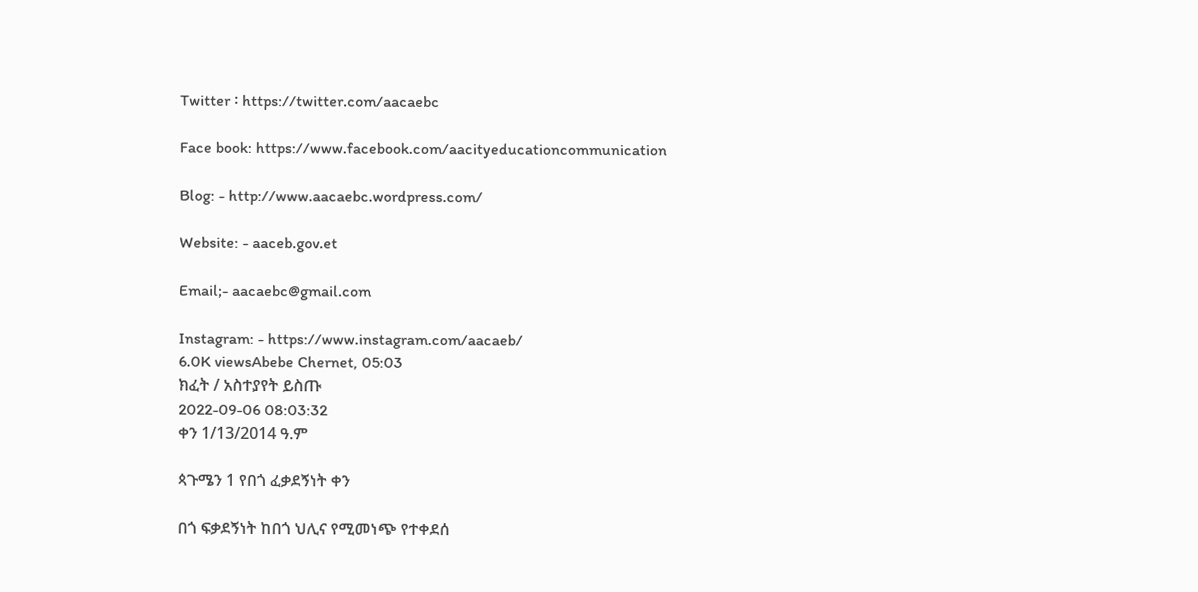Twitter ፡ https://twitter.com/aacaebc

Face book: https://www.facebook.com/aacityeducationcommunication

Blog: - http://www.aacaebc.wordpress.com/

Website: - aaceb.gov.et

Email;- aacaebc@gmail.com

Instagram: - https://www.instagram.com/aacaeb/
6.0K viewsAbebe Chernet, 05:03
ክፈት / አስተያየት ይስጡ
2022-09-06 08:03:32
ቀን 1/13/2014 ዓ.ም

ጳጉሜን 1 የበጎ ፈቃደኝነት ቀን

በጎ ፍቃደኝነት ከበጎ ህሊና የሚመነጭ የተቀደሰ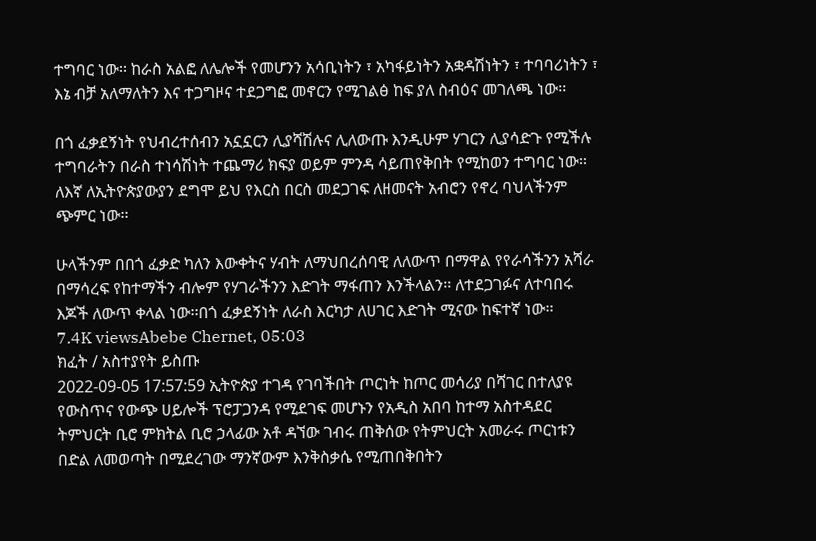ተግባር ነው፡፡ ከራስ አልፎ ለሌሎች የመሆንን አሳቢነትን ፣ አካፋይነትን አቋዳሽነትን ፣ ተባባሪነትን ፣ እኔ ብቻ አለማለትን እና ተጋግዞና ተደጋግፎ መኖርን የሚገልፅ ከፍ ያለ ስብዕና መገለጫ ነው፡፡

በጎ ፈቃደኝነት የህብረተሰብን አኗኗርን ሊያሻሽሉና ሊለውጡ እንዲሁም ሃገርን ሊያሳድጉ የሚችሉ ተግባራትን በራስ ተነሳሽነት ተጨማሪ ክፍያ ወይም ምንዳ ሳይጠየቅበት የሚከወን ተግባር ነው፡፡ ለእኛ ለኢትዮጵያውያን ደግሞ ይህ የእርስ በርስ መደጋገፍ ለዘመናት አብሮን የኖረ ባህላችንም ጭምር ነው፡፡

ሁላችንም በበጎ ፈቃድ ካለን እውቀትና ሃብት ለማህበረሰባዊ ለለውጥ በማዋል የየራሳችንን አሻራ በማሳረፍ የከተማችን ብሎም የሃገራችንን እድገት ማፋጠን እንችላልን፡፡ ለተደጋገፉና ለተባበሩ እጆች ለውጥ ቀላል ነው፡፡በጎ ፈቃደኝነት ለራስ እርካታ ለሀገር እድገት ሚናው ከፍተኛ ነው፡፡
7.4K viewsAbebe Chernet, 05:03
ክፈት / አስተያየት ይስጡ
2022-09-05 17:57:59 ኢትዮጵያ ተገዳ የገባችበት ጦርነት ከጦር መሳሪያ በሻገር በተለያዩ የውስጥና የውጭ ሀይሎች ፕሮፓጋንዳ የሚደገፍ መሆኑን የአዲስ አበባ ከተማ አስተዳደር ትምህርት ቢሮ ምክትል ቢሮ ኃላፊው አቶ ዳኘው ገብሩ ጠቅሰው የትምህርት አመራሩ ጦርነቱን በድል ለመወጣት በሚደረገው ማንኛውም እንቅስቃሴ የሚጠበቅበትን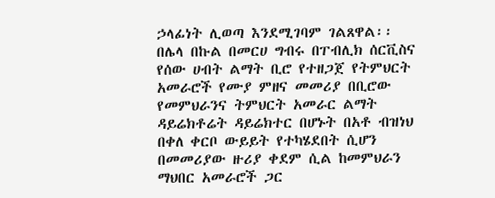ኃላፊነት ሊወጣ እንደሚገባም ገልጸዋል፡፡
በሌላ በኩል በመርሀ ግብሩ በፐብሊክ ሰርቪስና የሰው ሀብት ልማት ቢሮ የተዘጋጀ የትምህርት አመራሮች የሙያ ምዘና መመሪያ በቢሮው የመምህራንና ትምህርት አመራር ልማት ዳይሬክቶሬት ዳይሬክተር በሆኑት በአቶ ብዝነህ በቀለ ቀርቦ ውይይት የተካሄደበት ሲሆን በመመሪያው ዙሪያ ቀደም ሲል ከመምህራን ማህበር አመራሮች ጋር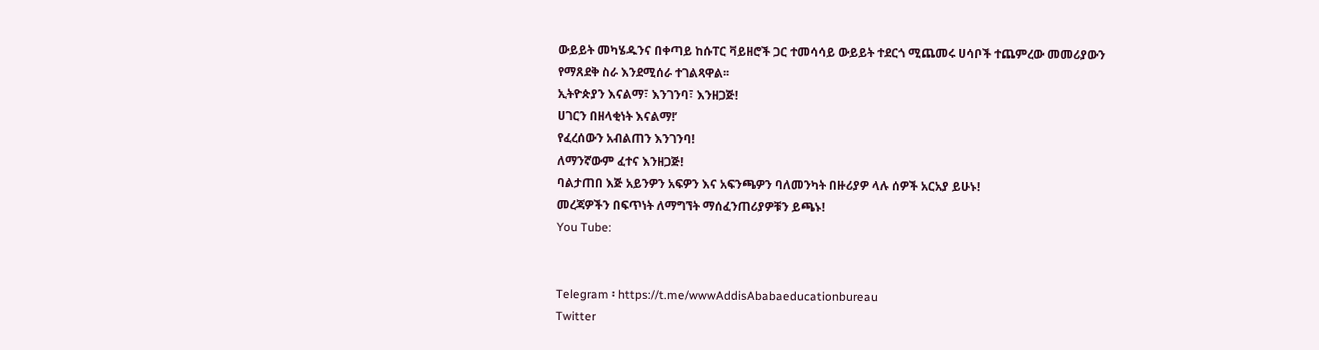ውይይት መካሄዱንና በቀጣይ ከሱፐር ቫይዘሮች ጋር ተመሳሳይ ውይይት ተደርጎ ሚጨመሩ ሀሳቦች ተጨምረው መመሪያውን የማጸደቅ ስራ እንደሚሰራ ተገልጻዋል፡፡
ኢትዮጵያን እናልማ፣ እንገንባ፣ እንዘጋጅ!
ሀገርን በዘላቂነት እናልማ!’
የፈረሰውን አብልጠን እንገንባ!
ለማንኛውም ፈተና እንዘጋጅ!
ባልታጠበ እጅ አይንዎን አፍዎን እና አፍንጫዎን ባለመንካት በዙሪያዎ ላሉ ሰዎች አርአያ ይሁኑ!
መረጃዎችን በፍጥነት ለማግኘት ማሰፈንጠሪያዎቹን ይጫኑ!
You Tube:


Telegram ፡ https://t.me/wwwAddisAbabaeducationbureau
Twitter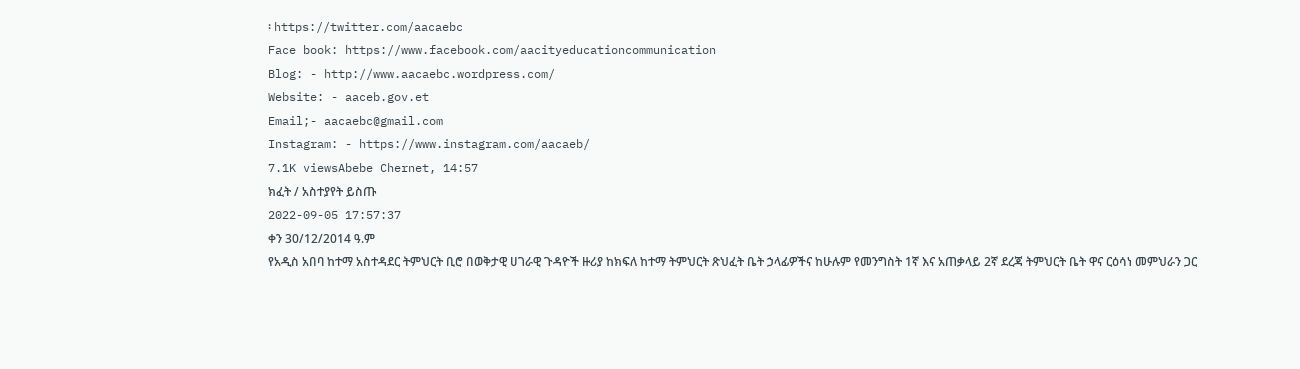፡ https://twitter.com/aacaebc
Face book: https://www.facebook.com/aacityeducationcommunication
Blog: - http://www.aacaebc.wordpress.com/
Website: - aaceb.gov.et
Email;- aacaebc@gmail.com
Instagram: - https://www.instagram.com/aacaeb/
7.1K viewsAbebe Chernet, 14:57
ክፈት / አስተያየት ይስጡ
2022-09-05 17:57:37
ቀን 30/12/2014 ዓ.ም
የአዲስ አበባ ከተማ አስተዳደር ትምህርት ቢሮ በወቅታዊ ሀገራዊ ጉዳዮች ዙሪያ ከክፍለ ከተማ ትምህርት ጽህፈት ቤት ኃላፊዎችና ከሁሉም የመንግስት 1ኛ እና አጠቃላይ 2ኛ ደረጃ ትምህርት ቤት ዋና ርዕሳነ መምህራን ጋር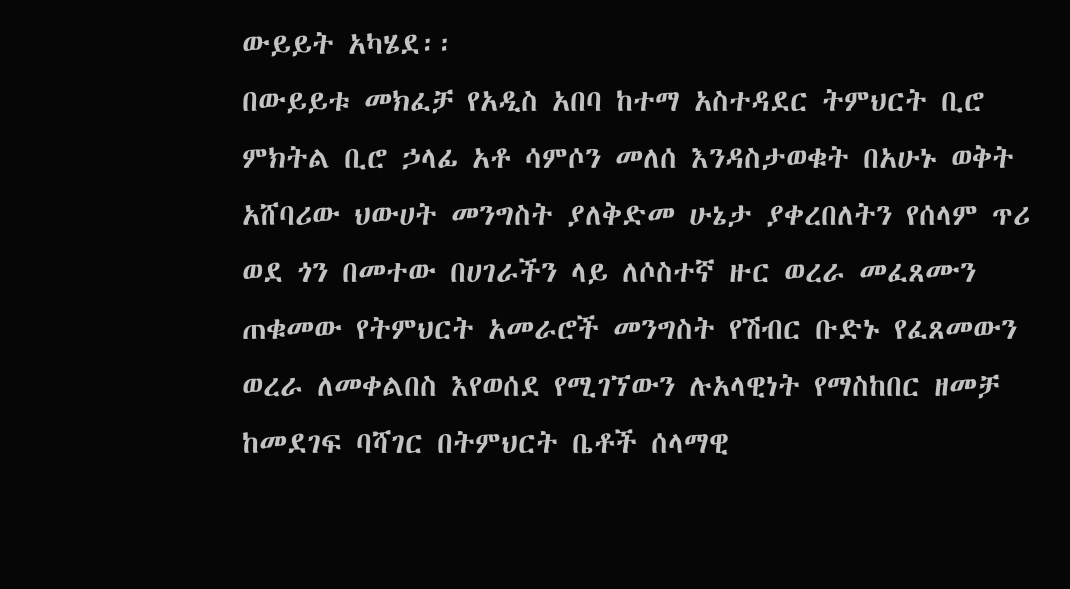ውይይት አካሄደ፡፡
በውይይቱ መክፈቻ የአዲስ አበባ ከተማ አስተዳደር ትምህርት ቢሮ ምክትል ቢሮ ኃላፊ አቶ ሳምሶን መለሰ እንዳስታወቁት በአሁኑ ወቅት አሸባሪው ህውሀት መንግስት ያለቅድመ ሁኔታ ያቀረበለትን የሰላም ጥሪ ወደ ጎን በመተው በሀገራችን ላይ ለሶስተኛ ዙር ወረራ መፈጸሙን ጠቁመው የትምህርት አመራሮች መንግስት የሽብር ቡድኑ የፈጸመውን ወረራ ለመቀልበስ እየወሰደ የሚገኘውን ሉአላዊነት የማስከበር ዘመቻ ከመደገፍ ባሻገር በትምህርት ቤቶች ሰላማዊ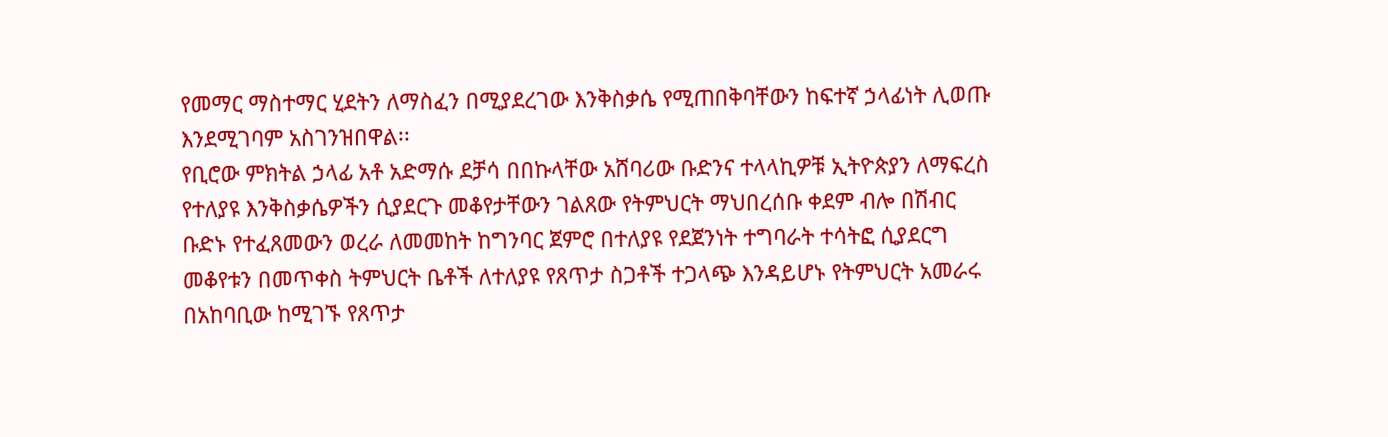የመማር ማስተማር ሂደትን ለማስፈን በሚያደረገው እንቅስቃሴ የሚጠበቅባቸውን ከፍተኛ ኃላፊነት ሊወጡ እንደሚገባም አስገንዝበዋል፡፡
የቢሮው ምክትል ኃላፊ አቶ አድማሱ ደቻሳ በበኩላቸው አሸባሪው ቡድንና ተላላኪዎቹ ኢትዮጵያን ለማፍረስ የተለያዩ እንቅስቃሴዎችን ሲያደርጉ መቆየታቸውን ገልጸው የትምህርት ማህበረሰቡ ቀደም ብሎ በሽብር ቡድኑ የተፈጸመውን ወረራ ለመመከት ከግንባር ጀምሮ በተለያዩ የደጀንነት ተግባራት ተሳትፎ ሲያደርግ መቆየቱን በመጥቀስ ትምህርት ቤቶች ለተለያዩ የጸጥታ ስጋቶች ተጋላጭ እንዳይሆኑ የትምህርት አመራሩ በአከባቢው ከሚገኙ የጸጥታ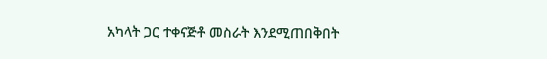አካላት ጋር ተቀናጅቶ መስራት እንደሚጠበቅበት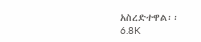አስረድተዋል፡፡
6.8K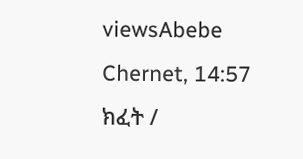viewsAbebe Chernet, 14:57
ክፈት /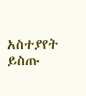አስተያየት ይስጡ